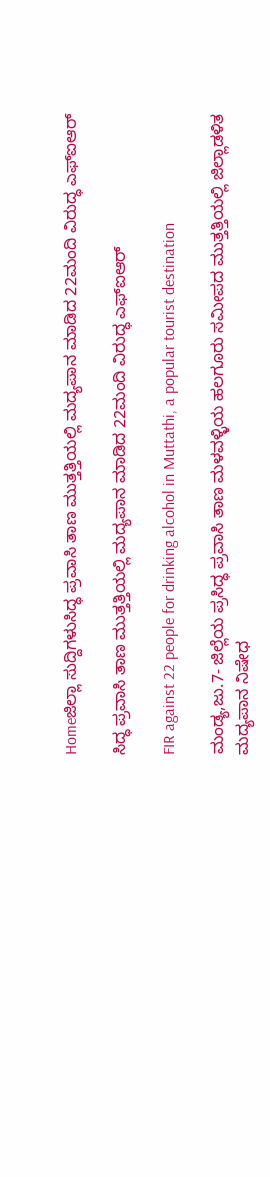Homeಜಿಲ್ಲಾ ಸುದ್ದಿಗಳುಸಿದ್ಧ ಪ್ರವಾಸಿ ತಾಣ ಮುತ್ತತ್ತಿಯಲ್ಲಿ ಮದ್ಯಪಾನ ಮಾಡಿದ 22ಮಂದಿ ವಿರುದ್ಧ ಎಫ್‌ಐಆರ್‌

ಸಿದ್ಧ ಪ್ರವಾಸಿ ತಾಣ ಮುತ್ತತ್ತಿಯಲ್ಲಿ ಮದ್ಯಪಾನ ಮಾಡಿದ 22ಮಂದಿ ವಿರುದ್ಧ ಎಫ್‌ಐಆರ್‌

FIR against 22 people for drinking alcohol in Muttathi, a popular tourist destination

ಮಂಡ್ಯ,ಜು.7- ಜಿಲ್ಲೆಯ ಪ್ರಸಿದ್ಧ ಪ್ರವಾಸಿ ತಾಣ ಮಳವಳ್ಳಿಯ ಹಲಗೂರು ಸಮೀಪದ ಮುತ್ತತ್ತಿಯಲ್ಲಿ ಜಿಲ್ಲಾಡಳಿತ ಮದ್ಯಪಾನ ನಿಷೇಧ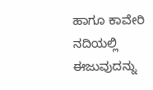ಹಾಗೂ ಕಾವೇರಿ ನದಿಯಲ್ಲಿ ಈಜುವುದನ್ನು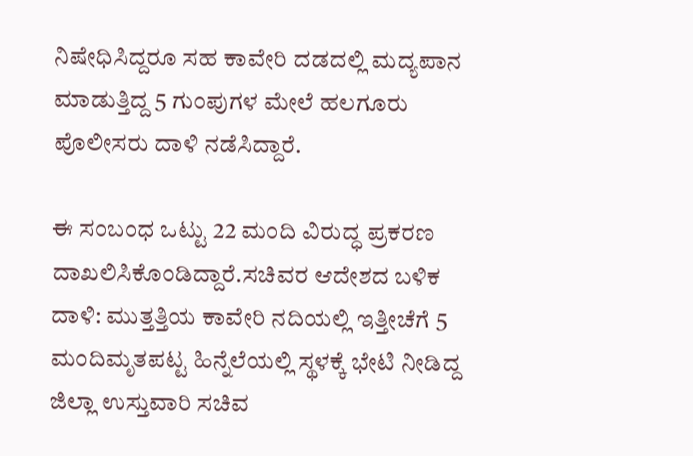ನಿಷೇಧಿಸಿದ್ದರೂ ಸಹ ಕಾವೇರಿ ದಡದಲ್ಲಿ ಮದ್ಯಪಾನ ಮಾಡುತ್ತಿದ್ದ 5 ಗುಂಪುಗಳ ಮೇಲೆ ಹಲಗೂರು ಪೊಲೀಸರು ದಾಳಿ ನಡೆಸಿದ್ದಾರೆ.

ಈ ಸಂಬಂಧ ಒಟ್ಟು 22 ಮಂದಿ ವಿರುದ್ಧ ಪ್ರಕರಣ ದಾಖಲಿಸಿಕೊಂಡಿದ್ದಾರೆ.ಸಚಿವರ ಆದೇಶದ ಬಳಿಕ ದಾಳಿ: ಮುತ್ತತ್ತಿಯ ಕಾವೇರಿ ನದಿಯಲ್ಲಿ ಇತ್ತೀಚೆಗೆ 5 ಮಂದಿಮೃತಪಟ್ಟ ಹಿನ್ನೆಲೆಯಲ್ಲಿ ಸ್ಥಳಕ್ಕೆ ಭೇಟಿ ನೀಡಿದ್ದ ಜಿಲ್ಲಾ ಉಸ್ತುವಾರಿ ಸಚಿವ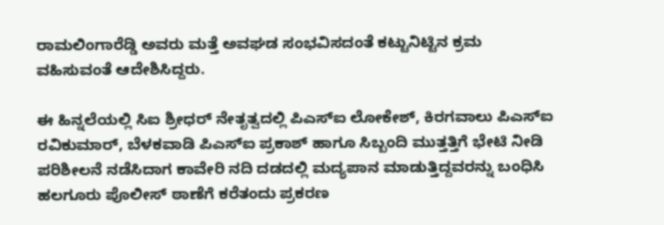ರಾಮಲಿಂಗಾರೆಡ್ಡಿ ಅವರು ಮತ್ತೆ ಅವಘಡ ಸಂಭವಿಸದಂತೆ ಕಟ್ಟುನಿಟ್ಟಿನ ಕ್ರಮ ವಹಿಸುವಂತೆ ಆದೇಶಿಸಿದ್ದರು.

ಈ ಹಿನ್ನಲೆಯಲ್ಲಿ ಸಿಐ ಶ್ರೀಧರ್‌ ನೇತೃತ್ವದಲ್ಲಿ ಪಿಎಸ್‌‍ಐ ಲೋಕೇಶ್‌, ಕಿರಗವಾಲು ಪಿಎಸ್‌‍ಐ ರವಿಕುಮಾರ್‌, ಬೆಳಕವಾಡಿ ಪಿಎಸ್‌‍ಐ ಪ್ರಕಾಶ್‌ ಹಾಗೂ ಸಿಬ್ಬಂದಿ ಮುತ್ತತ್ತಿಗೆ ಭೇಟಿ ನೀಡಿ ಪರಿಶೀಲನೆ ನಡೆಸಿದಾಗ ಕಾವೇರಿ ನದಿ ದಡದಲ್ಲಿ ಮದ್ಯಪಾನ ಮಾಡುತ್ತಿದ್ದವರನ್ನು ಬಂಧಿಸಿ ಹಲಗೂರು ಪೊಲೀಸ್‌‍ ಠಾಣೆಗೆ ಕರೆತಂದು ಪ್ರಕರಣ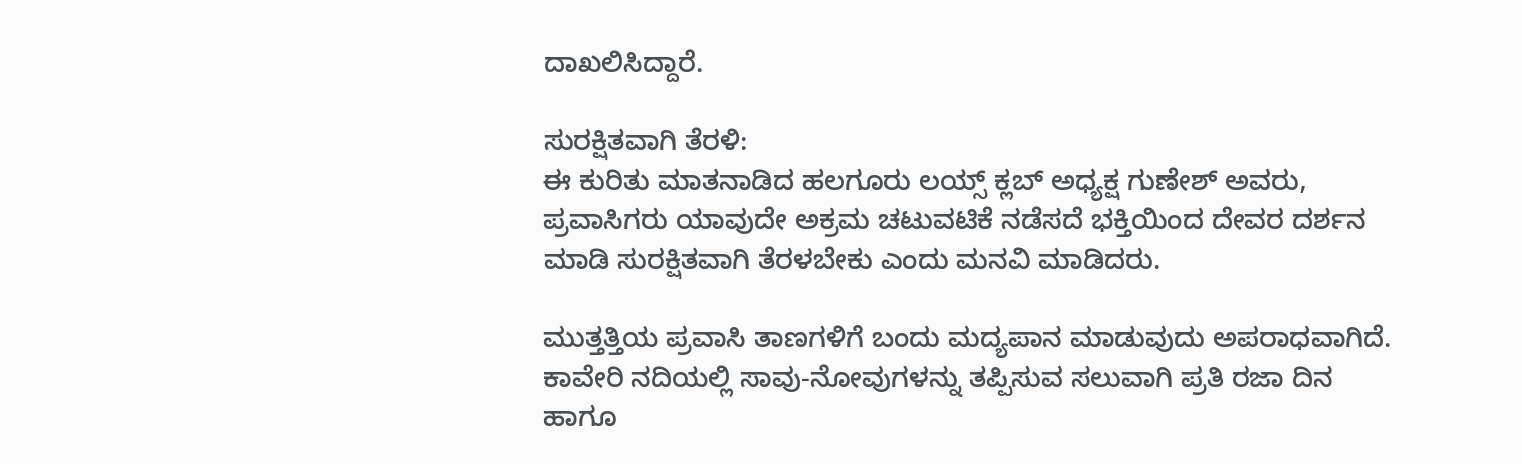ದಾಖಲಿಸಿದ್ದಾರೆ.

ಸುರಕ್ಷಿತವಾಗಿ ತೆರಳಿ:
ಈ ಕುರಿತು ಮಾತನಾಡಿದ ಹಲಗೂರು ಲಯ್ಸ್‌‍ ಕ್ಲಬ್‌ ಅಧ್ಯಕ್ಷ ಗುಣೇಶ್‌ ಅವರು, ಪ್ರವಾಸಿಗರು ಯಾವುದೇ ಅಕ್ರಮ ಚಟುವಟಿಕೆ ನಡೆಸದೆ ಭಕ್ತಿಯಿಂದ ದೇವರ ದರ್ಶನ ಮಾಡಿ ಸುರಕ್ಷಿತವಾಗಿ ತೆರಳಬೇಕು ಎಂದು ಮನವಿ ಮಾಡಿದರು.

ಮುತ್ತತ್ತಿಯ ಪ್ರವಾಸಿ ತಾಣಗಳಿಗೆ ಬಂದು ಮದ್ಯಪಾನ ಮಾಡುವುದು ಅಪರಾಧವಾಗಿದೆ. ಕಾವೇರಿ ನದಿಯಲ್ಲಿ ಸಾವು-ನೋವುಗಳನ್ನು ತಪ್ಪಿಸುವ ಸಲುವಾಗಿ ಪ್ರತಿ ರಜಾ ದಿನ ಹಾಗೂ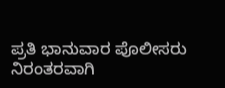ಪ್ರತಿ ಭಾನುವಾರ ಪೊಲೀಸರು ನಿರಂತರವಾಗಿ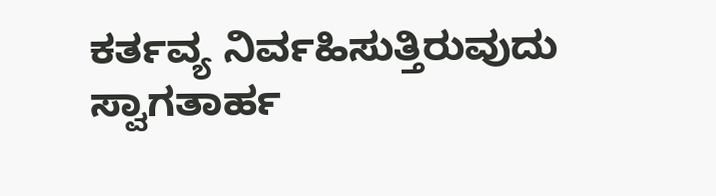ಕರ್ತವ್ಯ ನಿರ್ವಹಿಸುತ್ತಿರುವುದು ಸ್ವಾಗತಾರ್ಹ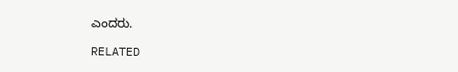ಎಂದರು.

RELATED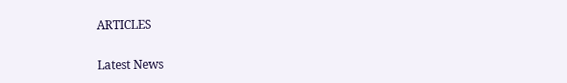ARTICLES

Latest News